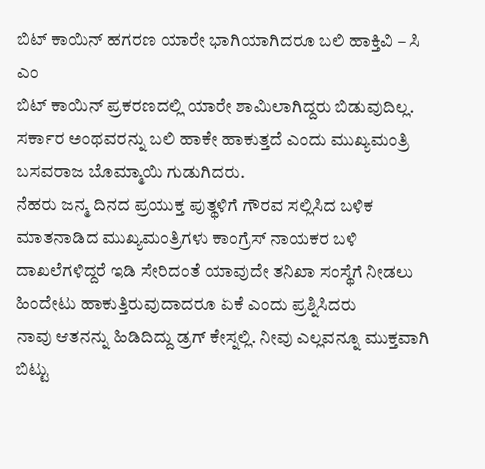ಬಿಟ್ ಕಾಯಿನ್ ಹಗರಣ ಯಾರೇ ಭಾಗಿಯಾಗಿದರೂ ಬಲಿ ಹಾಕ್ತಿವಿ – ಸಿ ಎಂ
ಬಿಟ್ ಕಾಯಿನ್ ಪ್ರಕರಣದಲ್ಲಿ ಯಾರೇ ಶಾಮಿಲಾಗಿದ್ದರು ಬಿಡುವುದಿಲ್ಲ. ಸರ್ಕಾರ ಅಂಥವರನ್ನು ಬಲಿ ಹಾಕೇ ಹಾಕುತ್ತದೆ ಎಂದು ಮುಖ್ಯಮಂತ್ರಿ ಬಸವರಾಜ ಬೊಮ್ಮಾಯಿ ಗುಡುಗಿದರು.
ನೆಹರು ಜನ್ಮ ದಿನದ ಪ್ರಯುಕ್ತ ಪುತ್ಥಳಿಗೆ ಗೌರವ ಸಲ್ಲಿಸಿದ ಬಳಿಕ ಮಾತನಾಡಿದ ಮುಖ್ಯಮಂತ್ರಿಗಳು ಕಾಂಗ್ರೆಸ್ ನಾಯಕರ ಬಳಿ ದಾಖಲೆಗಳಿದ್ದರೆ ಇಡಿ ಸೇರಿದಂತೆ ಯಾವುದೇ ತನಿಖಾ ಸಂಸ್ಥೆಗೆ ನೀಡಲು ಹಿಂದೇಟು ಹಾಕುತ್ತಿರುವುದಾದರೂ ಏಕೆ ಎಂದು ಪ್ರಶ್ನಿಸಿದರು
ನಾವು ಆತನನ್ನು ಹಿಡಿದಿದ್ದು ಡ್ರಗ್ ಕೇಸ್ನಲ್ಲಿ. ನೀವು ಎಲ್ಲವನ್ನೂ ಮುಕ್ತವಾಗಿ ಬಿಟ್ಟು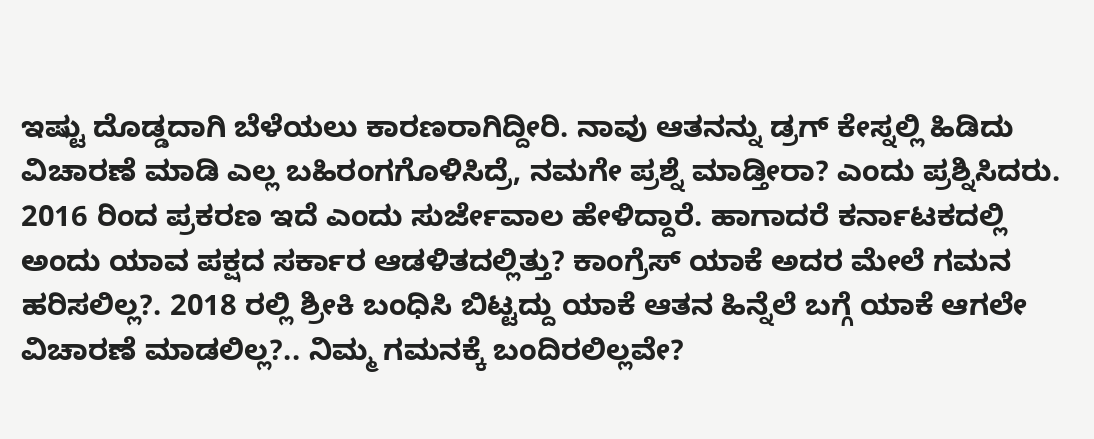ಇಷ್ಟು ದೊಡ್ಡದಾಗಿ ಬೆಳೆಯಲು ಕಾರಣರಾಗಿದ್ದೀರಿ. ನಾವು ಆತನನ್ನು ಡ್ರಗ್ ಕೇಸ್ನಲ್ಲಿ ಹಿಡಿದು ವಿಚಾರಣೆ ಮಾಡಿ ಎಲ್ಲ ಬಹಿರಂಗಗೊಳಿಸಿದ್ರೆ, ನಮಗೇ ಪ್ರಶ್ನೆ ಮಾಡ್ತೀರಾ? ಎಂದು ಪ್ರಶ್ನಿಸಿದರು.
2016 ರಿಂದ ಪ್ರಕರಣ ಇದೆ ಎಂದು ಸುರ್ಜೇವಾಲ ಹೇಳಿದ್ದಾರೆ. ಹಾಗಾದರೆ ಕರ್ನಾಟಕದಲ್ಲಿ ಅಂದು ಯಾವ ಪಕ್ಷದ ಸರ್ಕಾರ ಆಡಳಿತದಲ್ಲಿತ್ತು? ಕಾಂಗ್ರೆಸ್ ಯಾಕೆ ಅದರ ಮೇಲೆ ಗಮನ ಹರಿಸಲಿಲ್ಲ?. 2018 ರಲ್ಲಿ ಶ್ರೀಕಿ ಬಂಧಿಸಿ ಬಿಟ್ಟದ್ದು ಯಾಕೆ ಆತನ ಹಿನ್ನೆಲೆ ಬಗ್ಗೆ ಯಾಕೆ ಆಗಲೇ ವಿಚಾರಣೆ ಮಾಡಲಿಲ್ಲ?.. ನಿಮ್ಮ ಗಮನಕ್ಕೆ ಬಂದಿರಲಿಲ್ಲವೇ?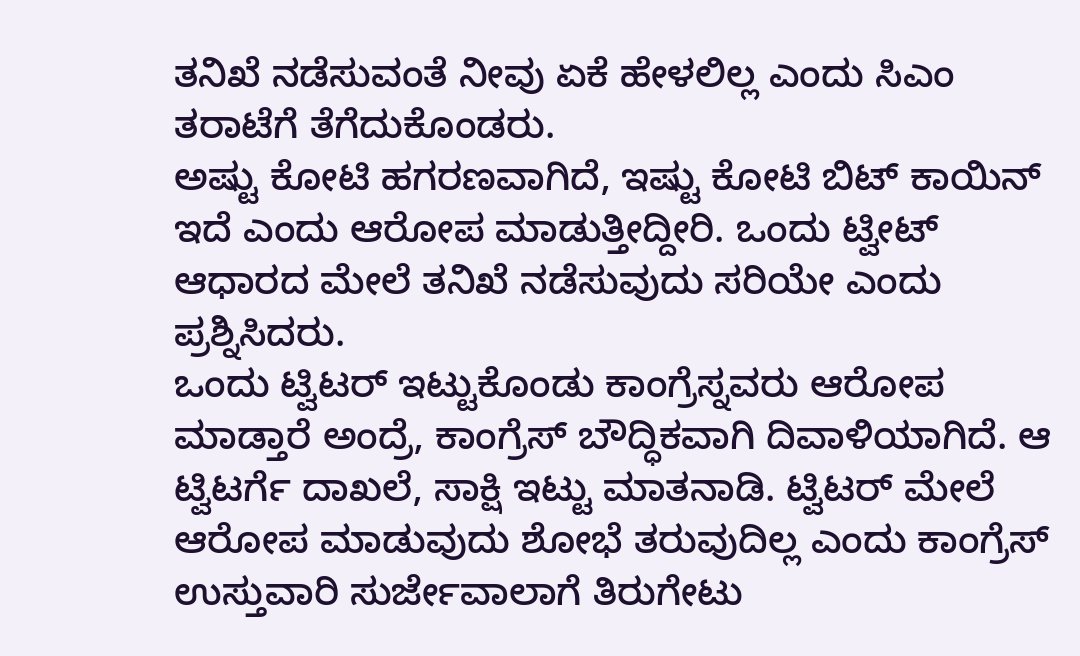ತನಿಖೆ ನಡೆಸುವಂತೆ ನೀವು ಏಕೆ ಹೇಳಲಿಲ್ಲ ಎಂದು ಸಿಎಂ ತರಾಟೆಗೆ ತೆಗೆದುಕೊಂಡರು.
ಅಷ್ಟು ಕೋಟಿ ಹಗರಣವಾಗಿದೆ, ಇಷ್ಟು ಕೋಟಿ ಬಿಟ್ ಕಾಯಿನ್ ಇದೆ ಎಂದು ಆರೋಪ ಮಾಡುತ್ತೀದ್ದೀರಿ. ಒಂದು ಟ್ವೀಟ್ ಆಧಾರದ ಮೇಲೆ ತನಿಖೆ ನಡೆಸುವುದು ಸರಿಯೇ ಎಂದು ಪ್ರಶ್ನಿಸಿದರು.
ಒಂದು ಟ್ವಿಟರ್ ಇಟ್ಟುಕೊಂಡು ಕಾಂಗ್ರೆಸ್ನವರು ಆರೋಪ ಮಾಡ್ತಾರೆ ಅಂದ್ರೆ, ಕಾಂಗ್ರೆಸ್ ಬೌದ್ಧಿಕವಾಗಿ ದಿವಾಳಿಯಾಗಿದೆ. ಆ ಟ್ವಿಟರ್ಗೆ ದಾಖಲೆ, ಸಾಕ್ಷಿ ಇಟ್ಟು ಮಾತನಾಡಿ. ಟ್ವಿಟರ್ ಮೇಲೆ ಆರೋಪ ಮಾಡುವುದು ಶೋಭೆ ತರುವುದಿಲ್ಲ ಎಂದು ಕಾಂಗ್ರೆಸ್ ಉಸ್ತುವಾರಿ ಸುರ್ಜೇವಾಲಾಗೆ ತಿರುಗೇಟು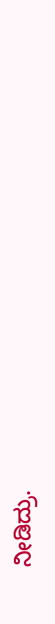ನೀಡಿದ್ರು.